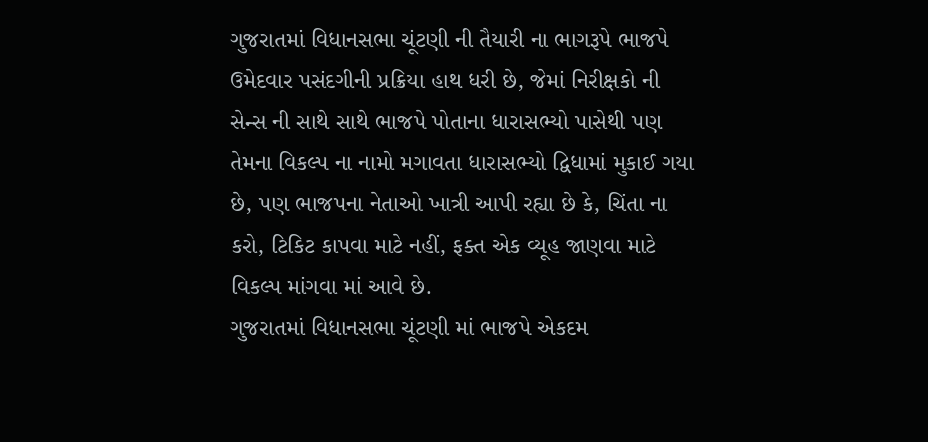ગુજરાતમાં વિધાનસભા ચૂંટણી ની તૈયારી ના ભાગરૂપે ભાજપે ઉમેદવાર પસંદગીની પ્રક્રિયા હાથ ધરી છે, જેમાં નિરીક્ષકો ની સેન્સ ની સાથે સાથે ભાજપે પોતાના ધારાસભ્યો પાસેથી પણ તેમના વિકલ્પ ના નામો મગાવતા ધારાસભ્યો દ્વિધામાં મુકાઈ ગયા છે, પણ ભાજપના નેતાઓ ખાત્રી આપી રહ્યા છે કે, ચિંતા ના કરો, ટિકિટ કાપવા માટે નહીં, ફક્ત એક વ્યૂહ જાણવા માટે વિકલ્પ માંગવા માં આવે છે.
ગુજરાતમાં વિધાનસભા ચૂંટણી માં ભાજપે એકદમ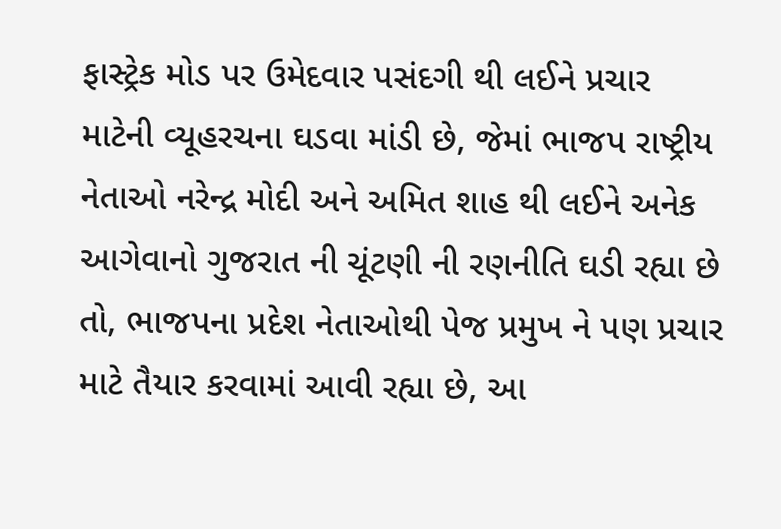ફાસ્ટ્રેક મોડ પર ઉમેદવાર પસંદગી થી લઈને પ્રચાર માટેની વ્યૂહરચના ઘડવા માંડી છે, જેમાં ભાજપ રાષ્ટ્રીય નેતાઓ નરેન્દ્ર મોદી અને અમિત શાહ થી લઈને અનેક આગેવાનો ગુજરાત ની ચૂંટણી ની રણનીતિ ઘડી રહ્યા છે તો, ભાજપના પ્રદેશ નેતાઓથી પેજ પ્રમુખ ને પણ પ્રચાર માટે તૈયાર કરવામાં આવી રહ્યા છે, આ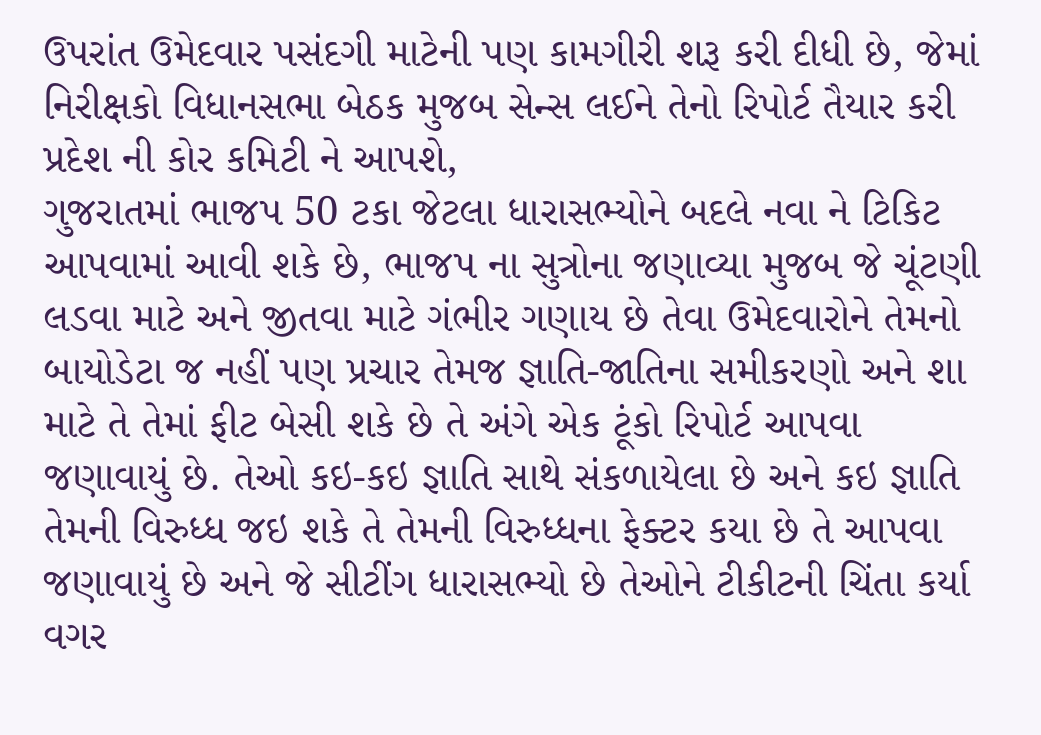ઉપરાંત ઉમેદવાર પસંદગી માટેની પણ કામગીરી શરૂ કરી દીધી છે, જેમાં નિરીક્ષકો વિધાનસભા બેઠક મુજબ સેન્સ લઈને તેનો રિપોર્ટ તૈયાર કરી પ્રદેશ ની કોર કમિટી ને આપશે,
ગુજરાતમાં ભાજપ 50 ટકા જેટલા ધારાસભ્યોને બદલે નવા ને ટિકિટ આપવામાં આવી શકે છે, ભાજપ ના સુત્રોના જણાવ્યા મુજબ જે ચૂંટણી લડવા માટે અને જીતવા માટે ગંભીર ગણાય છે તેવા ઉમેદવારોને તેમનો બાયોડેટા જ નહીં પણ પ્રચાર તેમજ જ્ઞાતિ-જાતિના સમીકરણો અને શા માટે તે તેમાં ફીટ બેસી શકે છે તે અંગે એક ટૂંકો રિપોર્ટ આપવા જણાવાયું છે. તેઓ કઇ-કઇ જ્ઞાતિ સાથે સંકળાયેલા છે અને કઇ જ્ઞાતિ તેમની વિરુધ્ધ જઇ શકે તે તેમની વિરુધ્ધના ફેક્ટર કયા છે તે આપવા જણાવાયું છે અને જે સીટીંગ ધારાસભ્યો છે તેઓને ટીકીટની ચિંતા કર્યા વગર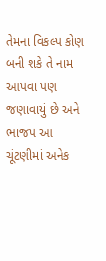તેમના વિકલ્પ કોણ બની શકે તે નામ આપવા પણ જણાવાયું છે અને ભાજપ આ ચૂંટણીમાં અનેક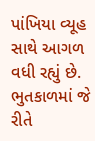પાંખિયા વ્યૂહ સાથે આગળ વધી રહ્યું છે. ભુતકાળમાં જે રીતે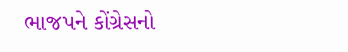ભાજપને કોંગ્રેસનો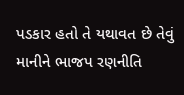પડકાર હતો તે યથાવત છે તેવું માનીને ભાજપ રણનીતિ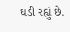ઘડી રહ્યું છે.